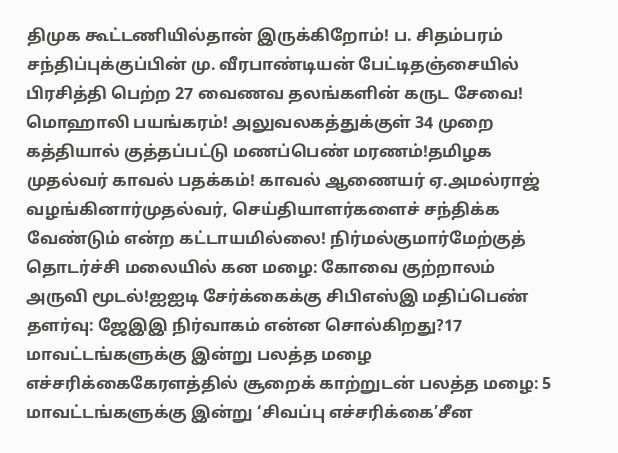திமுக கூட்டணியில்தான் இருக்கிறோம்! ப. சிதம்பரம் சந்திப்புக்குப்பின் மு. வீரபாண்டியன் பேட்டிதஞ்சையில் பிரசித்தி பெற்ற 27 வைணவ தலங்களின் கருட சேவை! மொஹாலி பயங்கரம்! அலுவலகத்துக்குள் 34 முறை கத்தியால் குத்தப்பட்டு மணப்பெண் மரணம்!தமிழக முதல்வர் காவல் பதக்கம்! காவல் ஆணையர் ஏ.அமல்ராஜ் வழங்கினார்முதல்வர், செய்தியாளர்களைச் சந்திக்க வேண்டும் என்ற கட்டாயமில்லை! நிர்மல்குமார்மேற்குத் தொடர்ச்சி மலையில் கன மழை: கோவை குற்றாலம் அருவி மூடல்!ஐஐடி சேர்க்கைக்கு சிபிஎஸ்இ மதிப்பெண் தளர்வு: ஜேஇஇ நிர்வாகம் என்ன சொல்கிறது?17 மாவட்டங்களுக்கு இன்று பலத்த மழை எச்சரிக்கைகேரளத்தில் சூறைக் காற்றுடன் பலத்த மழை: 5 மாவட்டங்களுக்கு இன்று ‘சிவப்பு எச்சரிக்கை’சீன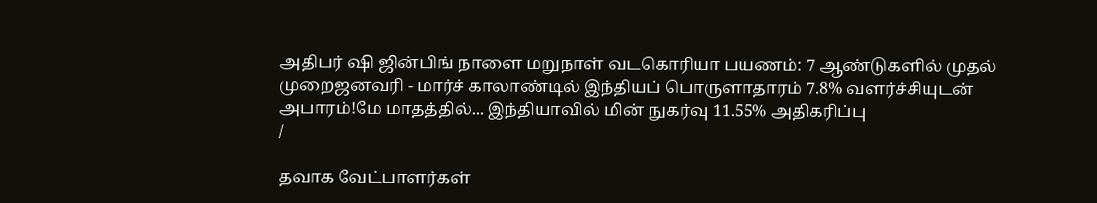அதிபர் ஷி ஜின்பிங் நாளை மறுநாள் வடகொரியா பயணம்: 7 ஆண்டுகளில் முதல் முறைஜனவரி - மார்ச் காலாண்டில் இந்தியப் பொருளாதாரம் 7.8% வளர்ச்சியுடன் அபாரம்!மே மாதத்தில்... இந்தியாவில் மின் நுகர்வு 11.55% அதிகரிப்பு
/

தவாக வேட்பாளர்கள்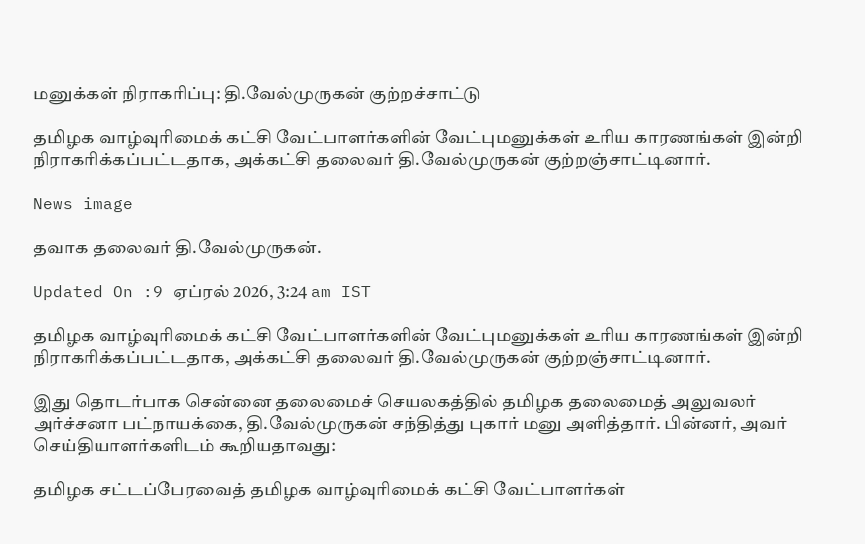மனுக்கள் நிராகரிப்பு: தி.வேல்முருகன் குற்றச்சாட்டு

தமிழக வாழ்வுரிமைக் கட்சி வேட்பாளர்களின் வேட்புமனுக்கள் உரிய காரணங்கள் இன்றி நிராகரிக்கப்பட்டதாக, அக்கட்சி தலைவர் தி.வேல்முருகன் குற்றஞ்சாட்டினார்.

News image

தவாக தலைவர் தி.வேல்முருகன்.

Updated On :9 ஏப்ரல் 2026, 3:24 am IST

தமிழக வாழ்வுரிமைக் கட்சி வேட்பாளர்களின் வேட்புமனுக்கள் உரிய காரணங்கள் இன்றி நிராகரிக்கப்பட்டதாக, அக்கட்சி தலைவர் தி.வேல்முருகன் குற்றஞ்சாட்டினார்.

இது தொடர்பாக சென்னை தலைமைச் செயலகத்தில் தமிழக தலைமைத் அலுவலர் அர்ச்சனா பட்நாயக்கை, தி.வேல்முருகன் சந்தித்து புகார் மனு அளித்தார். பின்னர், அவர் செய்தியாளர்களிடம் கூறியதாவது:

தமிழக சட்டப்பேரவைத் தமிழக வாழ்வுரிமைக் கட்சி வேட்பாளர்கள்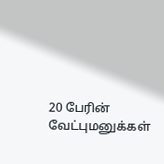20 பேரின் வேட்புமனுக்கள்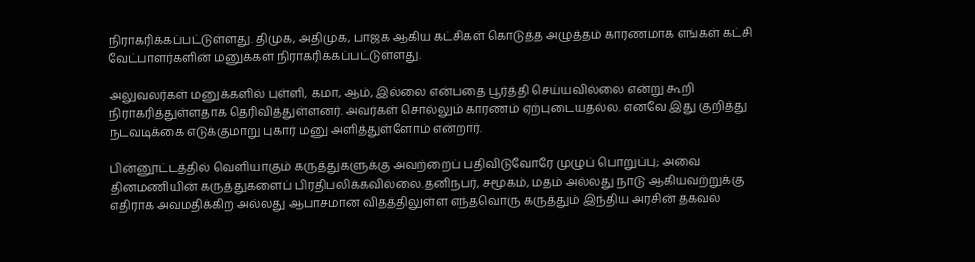நிராகரிக்கப்பட்டுள்ளது. திமுக, அதிமுக, பாஜக ஆகிய கட்சிகள் கொடுத்த அழுத்தம் காரணமாக எங்கள் கட்சி வேட்பாளர்களின் மனுக்கள் நிராகரிக்கப்பட்டுள்ளது.

அலுவலர்கள் மனுக்களில் புள்ளி, கமா, ஆம், இல்லை என்பதை பூர்த்தி செய்யவில்லை என்று கூறி நிராகரித்துள்ளதாக தெரிவித்துள்ளனர். அவர்கள் சொல்லும் காரணம் ஏற்புடையதல்ல. எனவே இது குறித்து நடவடிக்கை எடுக்குமாறு புகார் மனு அளித்துள்ளோம் என்றார்.

பின்னூட்டத்தில் வெளியாகும் கருத்துகளுக்கு அவற்றைப் பதிவிடுவோரே முழுப் பொறுப்பு; அவை தினமணியின் கருத்துகளைப் பிரதிபலிக்கவில்லை.தனிநபர், சமூகம், மதம் அல்லது நாடு ஆகியவற்றுக்கு எதிராக அவமதிக்கிற அல்லது ஆபாசமான விதத்திலுள்ள எந்தவொரு கருத்தும் இந்திய அரசின் தகவல்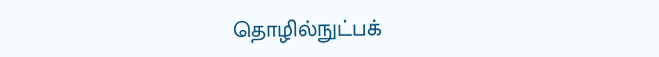தொழில்நுட்பக்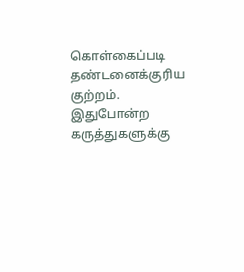கொள்கைப்படி தண்டனைக்குரிய குற்றம். இதுபோன்ற கருத்துகளுக்கு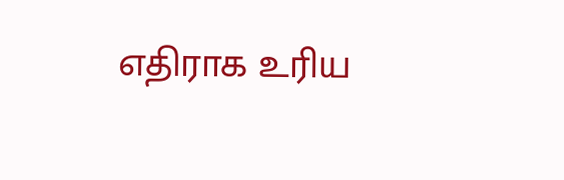எதிராக உரிய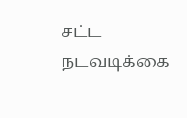சட்ட நடவடிக்கை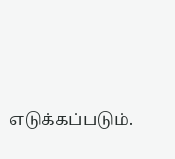எடுக்கப்படும்.